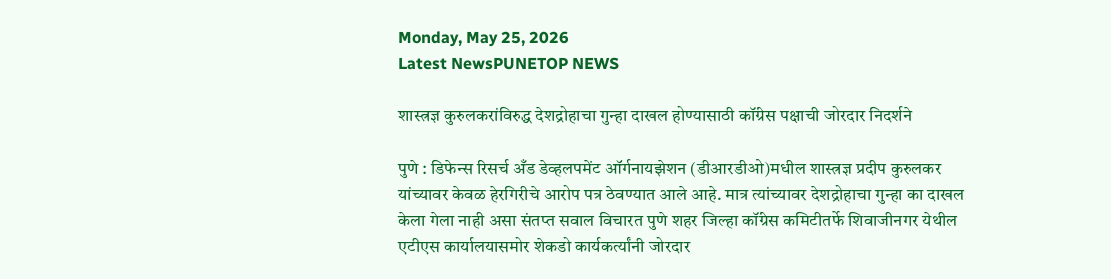Monday, May 25, 2026
Latest NewsPUNETOP NEWS

शास्त्रज्ञ कुरुलकरांविरुद्ध देशद्रोहाचा गुन्हा दाखल होण्यासाठी कॉंग्रेस पक्षाची जोरदार निदर्शने

पुणे : डिफेन्स रिसर्च अँड डेव्हलपमेंट ऑर्गनायझेशन (डीआरडीओ)मधील शास्त्रज्ञ प्रदीप कुरुलकर यांच्यावर केवळ हेरगिरीचे आरोप पत्र ठेवण्यात आले आहे. मात्र त्यांच्यावर देशद्रोहाचा गुन्हा का दाखल केला गेला नाही असा संतप्त सवाल विचारत पुणे शहर जिल्हा कॉंग्रेस कमिटीतर्फे शिवाजीनगर येथील एटीएस कार्यालयासमोर शेकडो कार्यकर्त्यांनी जोरदार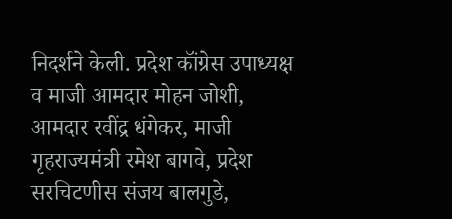निदर्शने केली. प्रदेश कॉंग्रेस उपाध्यक्ष व माजी आमदार मोहन जोशी, आमदार रवींद्र धंगेकर, माजी गृहराज्यमंत्री रमेश बागवे, प्रदेश सरचिटणीस संजय बालगुडे,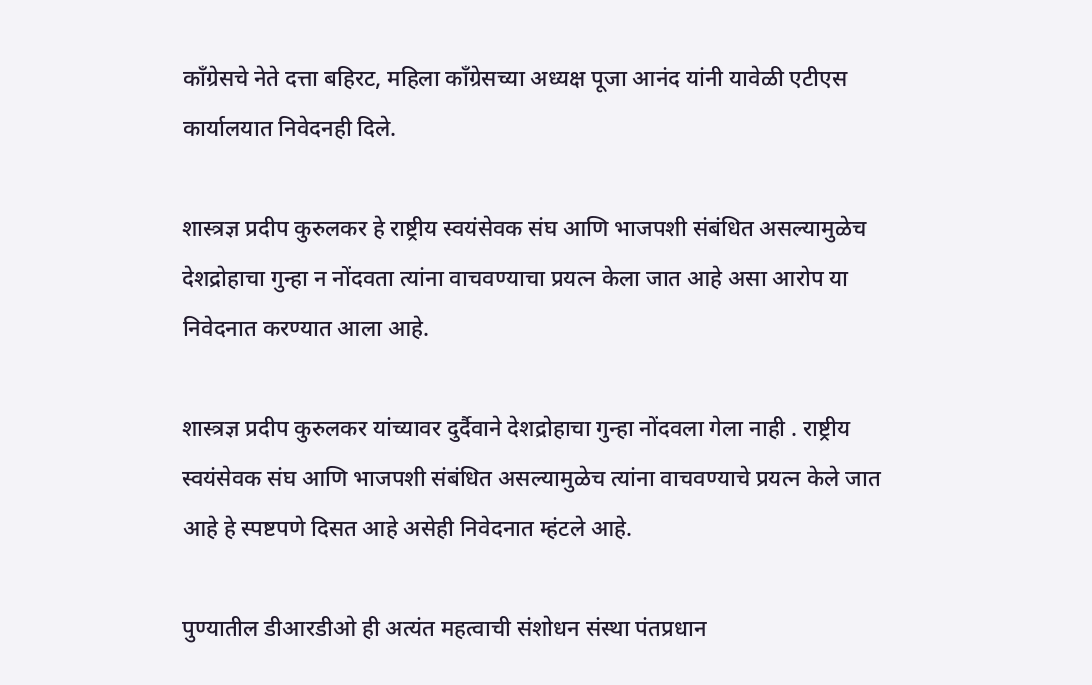कॉंग्रेसचे नेते दत्ता बहिरट, महिला काँग्रेसच्या अध्यक्ष पूजा आनंद यांनी यावेळी एटीएस कार्यालयात निवेदनही दिले.

शास्त्रज्ञ प्रदीप कुरुलकर हे राष्ट्रीय स्वयंसेवक संघ आणि भाजपशी संबंधित असल्यामुळेच देशद्रोहाचा गुन्हा न नोंदवता त्यांना वाचवण्याचा प्रयत्न केला जात आहे असा आरोप या निवेदनात करण्यात आला आहे.

शास्त्रज्ञ प्रदीप कुरुलकर यांच्यावर दुर्दैवाने देशद्रोहाचा गुन्हा नोंदवला गेला नाही . राष्ट्रीय स्वयंसेवक संघ आणि भाजपशी संबंधित असल्यामुळेच त्यांना वाचवण्याचे प्रयत्न केले जात आहे हे स्पष्टपणे दिसत आहे असेही निवेदनात म्हंटले आहे.

पुण्यातील डीआरडीओ ही अत्यंत महत्वाची संशोधन संस्था पंतप्रधान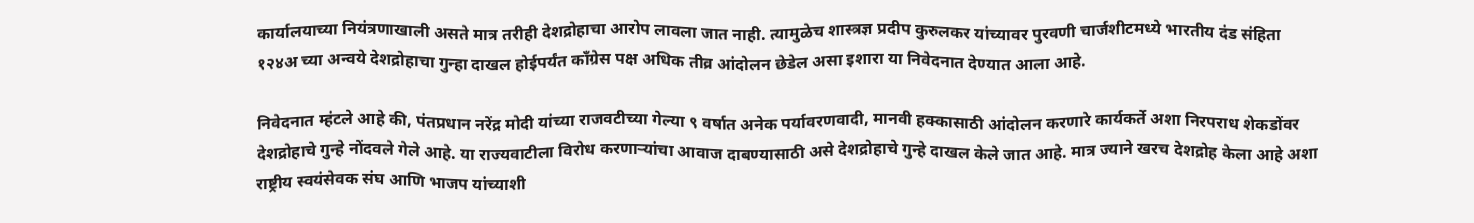कार्यालयाच्या नियंत्रणाखाली असते मात्र तरीही देशद्रोहाचा आरोप लावला जात नाही. त्यामुळेच शास्त्रज्ञ प्रदीप कुरुलकर यांच्यावर पुरवणी चार्जशीटमध्ये भारतीय दंड संहिता १२४अ च्या अन्वये देशद्रोहाचा गुन्हा दाखल होईपर्यंत कॉंग्रेस पक्ष अधिक तीव्र आंदोलन छेडेल असा इशारा या निवेदनात देण्यात आला आहे.

निवेदनात म्हंटले आहे की, पंतप्रधान नरेंद्र मोदी यांच्या राजवटीच्या गेल्या ९ वर्षात अनेक पर्यावरणवादी, मानवी हक्कासाठी आंदोलन करणारे कार्यकर्ते अशा निरपराध शेकडोंवर देशद्रोहाचे गुन्हे नोंदवले गेले आहे. या राज्यवाटीला विरोध करणाऱ्यांचा आवाज दाबण्यासाठी असे देशद्रोहाचे गुन्हे दाखल केले जात आहे. मात्र ज्याने खरच देशद्रोह केला आहे अशा राष्ट्रीय स्वयंसेवक संघ आणि भाजप यांच्याशी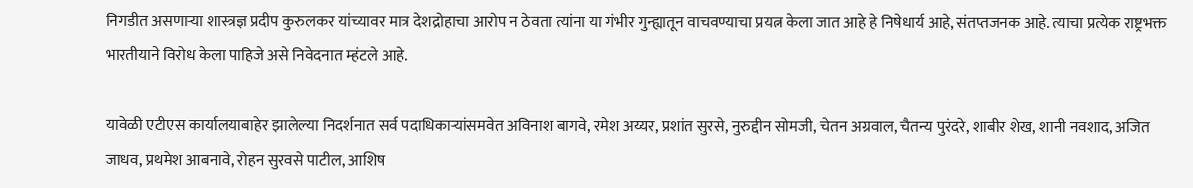निगडीत असणाऱ्या शास्त्रज्ञ प्रदीप कुरुलकर यांच्यावर मात्र देशद्रोहाचा आरोप न ठेवता त्यांना या गंभीर गुन्ह्यातून वाचवण्याचा प्रयत्न केला जात आहे हे निषेधार्य आहे, संतप्तजनक आहे. त्याचा प्रत्येक राष्ट्रभक्त भारतीयाने विरोध केला पाहिजे असे निवेदनात म्हंटले आहे.

यावेळी एटीएस कार्यालयाबाहेर झालेल्या निदर्शनात सर्व पदाधिकाऱ्यांसमवेत अविनाश बागवे, रमेश अय्यर, प्रशांत सुरसे, नुरुद्दीन सोमजी, चेतन अग्रवाल, चैतन्य पुरंदरे, शाबीर शेख, शानी नवशाद, अजित जाधव, प्रथमेश आबनावे, रोहन सुरवसे पाटील, आशिष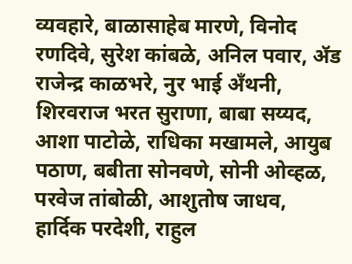व्यवहारे, बाळासाहेब मारणे, विनोद रणदिवे, सुरेश कांबळे, अनिल पवार, ॲड राजेन्द्र काळभरे, नुर भाई अँथनी, शिरवराज भरत सुराणा, बाबा सय्यद, आशा पाटोळे, राधिका मखामले, आयुब पठाण, बबीता सोनवणे, सोनी ओव्हळ, परवेज तांबोळी, आशुतोष जाधव, हार्दिक परदेशी, राहुल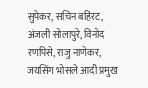सुपेकर, सचिन बहिरट, अंजली सोलापुरे, विनोद रणपिसे, राजु नाणेकर, जयसिंग भोसले आदी प्रमुख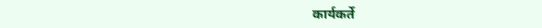कार्यकर्ते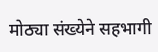मोठ्या संख्येने सहभागी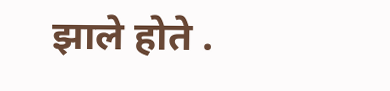झाले होते .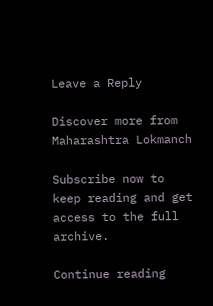Leave a Reply

Discover more from Maharashtra Lokmanch

Subscribe now to keep reading and get access to the full archive.

Continue reading